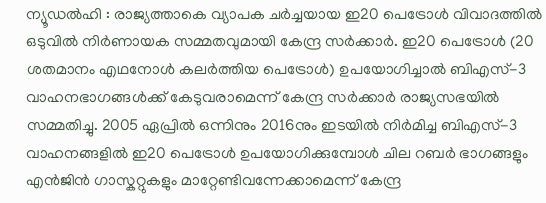ന്യൂഡൽഹി : രാജ്യത്താകെ വ്യാപക ചർച്ചയായ ഇ20 പെട്രോൾ വിവാദത്തിൽ ഒടുവിൽ നിർണായക സമ്മതവുമായി കേന്ദ്ര സർക്കാർ. ഇ20 പെട്രോൾ (20 ശതമാനം എഥനോൾ കലർത്തിയ പെട്രോൾ) ഉപയോഗിച്ചാൽ ബിഎസ്-3 വാഹനഭാഗങ്ങൾക്ക് കേടുവരാമെന്ന് കേന്ദ്ര സർക്കാർ രാജ്യസഭയിൽ സമ്മതിച്ചു. 2005 ഏപ്രിൽ ഒന്നിനും 2016നും ഇടയിൽ നിർമിച്ച ബിഎസ്-3 വാഹനങ്ങളിൽ ഇ20 പെട്രോൾ ഉപയോഗിക്കുമ്പോൾ ചില റബർ ഭാഗങ്ങളും എൻജിൻ ഗാസ്കറ്റുകളും മാറ്റേണ്ടിവന്നേക്കാമെന്ന് കേന്ദ്ര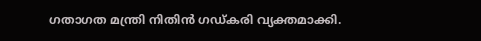ഗതാഗത മന്ത്രി നിതിൻ ഗഡ്കരി വ്യക്തമാക്കി.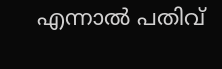എന്നാൽ പതിവ്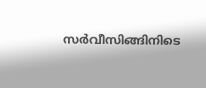സർവീസിങ്ങിനിടെ